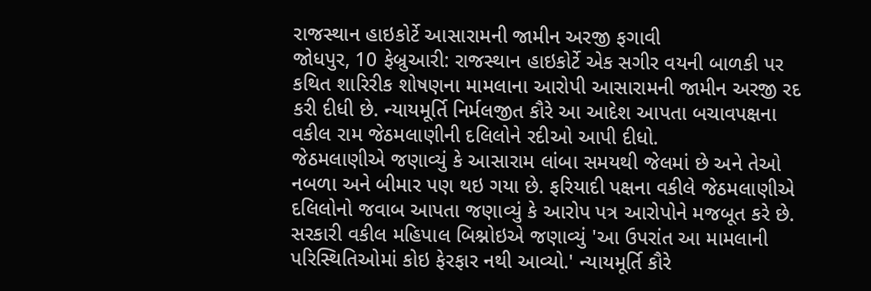રાજસ્થાન હાઇકોર્ટે આસારામની જામીન અરજી ફગાવી
જોધપુર, 10 ફેબ્રુઆરી: રાજસ્થાન હાઇકોર્ટે એક સગીર વયની બાળકી પર કથિત શારિરીક શોષણના મામલાના આરોપી આસારામની જામીન અરજી રદ કરી દીધી છે. ન્યાયમૂર્તિ નિર્મલજીત કૌરે આ આદેશ આપતા બચાવપક્ષના વકીલ રામ જેઠમલાણીની દલિલોને રદીઓ આપી દીધો.
જેઠમલાણીએ જણાવ્યું કે આસારામ લાંબા સમયથી જેલમાં છે અને તેઓ નબળા અને બીમાર પણ થઇ ગયા છે. ફરિયાદી પક્ષના વકીલે જેઠમલાણીએ દલિલોનો જવાબ આપતા જણાવ્યું કે આરોપ પત્ર આરોપોને મજબૂત કરે છે.
સરકારી વકીલ મહિપાલ બિશ્નોઇએ જણાવ્યું 'આ ઉપરાંત આ મામલાની પરિસ્થિતિઓમાં કોઇ ફેરફાર નથી આવ્યો.' ન્યાયમૂર્તિ કૌરે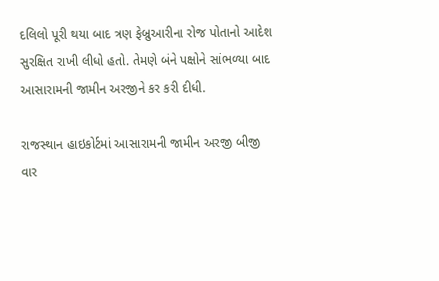દલિલો પૂરી થયા બાદ ત્રણ ફેબ્રુઆરીના રોજ પોતાનો આદેશ સુરક્ષિત રાખી લીધો હતો. તેમણે બંને પક્ષોને સાંભળ્યા બાદ આસારામની જામીન અરજીને કર કરી દીધી.

રાજસ્થાન હાઇકોર્ટમાં આસારામની જામીન અરજી બીજી વાર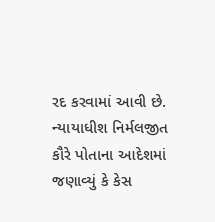રદ કરવામાં આવી છે. ન્યાયાધીશ નિર્મલજીત કૌરે પોતાના આદેશમાં જણાવ્યું કે કેસ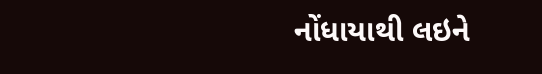નોંધાયાથી લઇને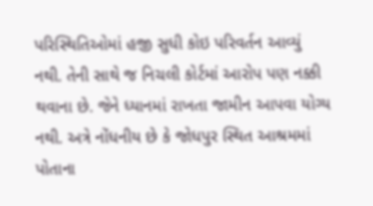પરિસ્થિતિઓમાં હજી સુધી કોઇ પરિવર્તન આવ્યું નથી. તેની સાથે જ નિચલી કોર્ટમાં આરોપ પણ નક્કી થવાના છે. જેને ધ્યાનમાં રાખતા જામીન આપવા યોગ્ય નથી. અત્રે નોંધનીય છે કે જોધપુર સ્થિત આશ્રમમાં પોતાના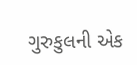ગુરુકુલની એક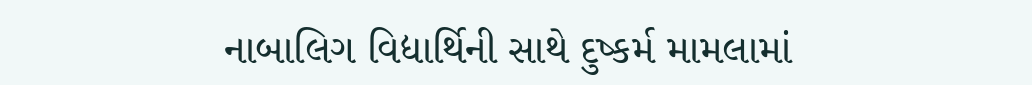નાબાલિગ વિદ્યાર્થિની સાથે દુષ્કર્મ મામલામાં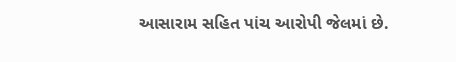આસારામ સહિત પાંચ આરોપી જેલમાં છે.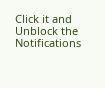Click it and Unblock the Notifications